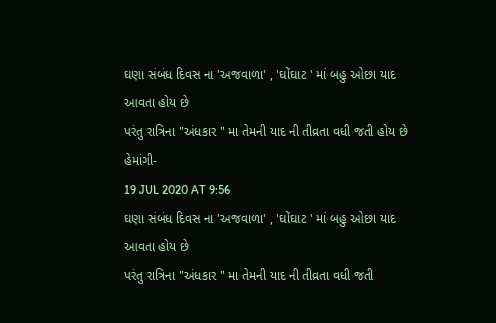ઘણા સંબંધ દિવસ ના 'અજવાળા' , 'ઘોંઘાટ ' માં બહુ ઓછા યાદ આવતા હોય છે
પરંતુ રાત્રિના "અંધકાર " મા તેમની યાદ ની તીવ્રતા વધી જતી હોય છે
હેમાંગી-
19 JUL 2020 AT 9:56
ઘણા સંબંધ દિવસ ના 'અજવાળા' , 'ઘોંઘાટ ' માં બહુ ઓછા યાદ આવતા હોય છે
પરંતુ રાત્રિના "અંધકાર " મા તેમની યાદ ની તીવ્રતા વધી જતી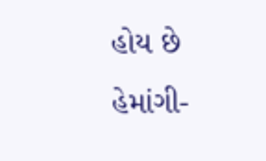હોય છે
હેમાંગી-